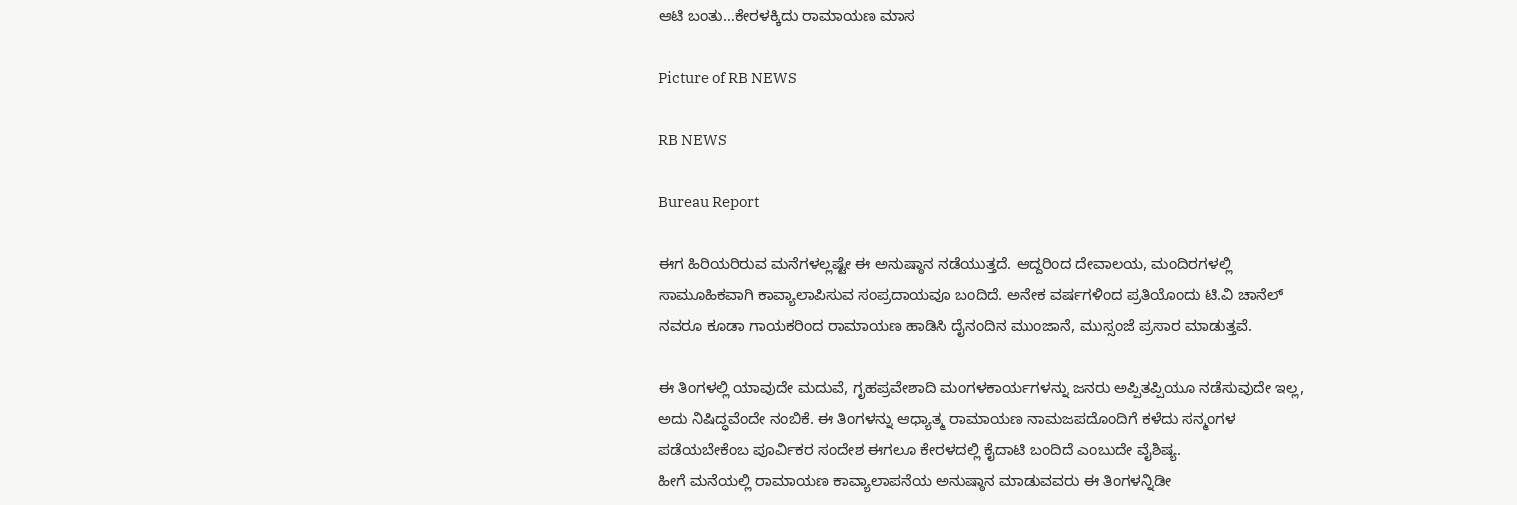ಆಟಿ ಬಂತು…ಕೇರಳಕ್ಕಿದು ರಾಮಾಯಣ ಮಾಸ

Picture of RB NEWS

RB NEWS

Bureau Report

ಈಗ ಹಿರಿಯರಿರುವ ಮನೆಗಳಲ್ಲಷ್ಟೇ ಈ ಅನುಷ್ಠಾನ ನಡೆಯುತ್ತದೆ. ಆದ್ದರಿಂದ ದೇವಾಲಯ, ಮಂದಿರಗಳಲ್ಲಿ ಸಾಮೂಹಿಕವಾಗಿ ಕಾವ್ಯಾಲಾಪಿಸುವ ಸಂಪ್ರದಾಯವೂ ಬಂದಿದೆ. ಅನೇಕ ವರ್ಷಗಳಿಂದ ಪ್ರತಿಯೊಂದು ಟಿ.ವಿ ಚಾನೆಲ್ ನವರೂ ಕೂಡಾ ಗಾಯಕರಿಂದ ರಾಮಾಯಣ ಹಾಡಿಸಿ ದೈನಂದಿನ ಮುಂಜಾನೆ, ಮುಸ್ಸಂಜೆ ಪ್ರಸಾರ ಮಾಡುತ್ತವೆ.

ಈ ತಿಂಗಳಲ್ಲಿ ಯಾವುದೇ ಮದುವೆ, ಗೃಹಪ್ರವೇಶಾದಿ ಮಂಗಳಕಾರ್ಯಗಳನ್ನು ಜನರು ಅಪ್ಪಿತಪ್ಪಿಯೂ ನಡೆಸುವುದೇ ಇಲ್ಲ, ಅದು ನಿಷಿದ್ಧವೆಂದೇ ನಂಬಿಕೆ. ಈ ತಿಂಗಳನ್ನು ಆಧ್ಯಾತ್ಮ ರಾಮಾಯಣ ನಾಮಜಪದೊಂದಿಗೆ ಕಳೆದು ಸನ್ಮಂಗಳ ಪಡೆಯಬೇಕೆಂಬ ಪೂರ್ವಿಕರ ಸಂದೇಶ ಈಗಲೂ ಕೇರಳದಲ್ಲಿ ಕೈದಾಟಿ ಬಂದಿದೆ ಎಂಬುದೇ ವೈಶಿಷ್ಯ.
ಹೀಗೆ ಮನೆಯಲ್ಲಿ ರಾಮಾಯಣ ಕಾವ್ಯಾಲಾಪನೆಯ ಅನುಷ್ಠಾನ ಮಾಡುವವರು ಈ ತಿಂಗಳನ್ನಿಡೀ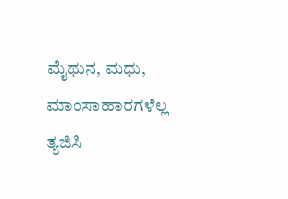ಮೈಥುನ, ಮಧು, ಮಾಂಸಾಹಾರಗಳೆಲ್ಲ ತ್ಯಜಿಸಿ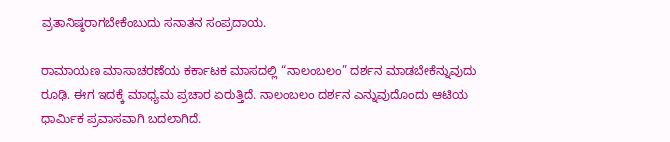ವ್ರತಾನಿಷ್ಠರಾಗಬೇಕೆಂಬುದು ಸನಾತನ ಸಂಪ್ರದಾಯ.

ರಾಮಾಯಣ ಮಾಸಾಚರಣೆಯ ಕರ್ಕಾಟಕ ಮಾಸದಲ್ಲಿ “ನಾಲಂಬಲಂ” ದರ್ಶನ ಮಾಡಬೇಕೆನ್ನುವುದು ರೂಢಿ. ಈಗ ಇದಕ್ಕೆ ಮಾಧ್ಯಮ ಪ್ರಚಾರ ಏರುತ್ತಿದೆ. ನಾಲಂಬಲಂ ದರ್ಶನ ಎನ್ನುವುದೊಂದು ಆಟಿಯ ಧಾರ್ಮಿಕ ಪ್ರವಾಸವಾಗಿ ಬದಲಾಗಿದೆ.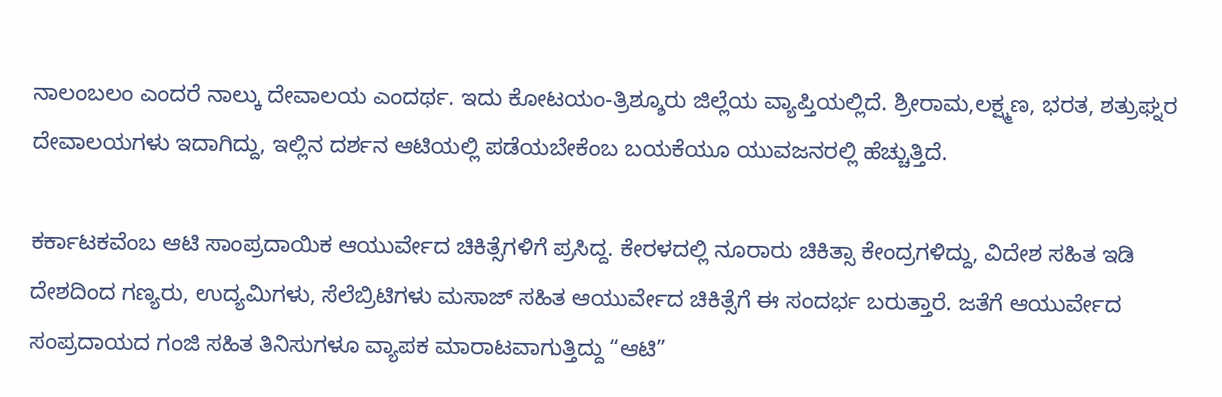ನಾಲಂಬಲಂ ಎಂದರೆ ನಾಲ್ಕು ದೇವಾಲಯ ಎಂದರ್ಥ. ಇದು ಕೋಟಯಂ-ತ್ರಿಶ್ಶೂರು ಜಿಲ್ಲೆಯ ವ್ಯಾಪ್ತಿಯಲ್ಲಿದೆ. ಶ್ರೀರಾಮ,ಲಕ್ಷ್ಮಣ, ಭರತ, ಶತ್ರುಘ್ನರ ದೇವಾಲಯಗಳು ಇದಾಗಿದ್ದು, ಇಲ್ಲಿನ ದರ್ಶನ ಆಟಿಯಲ್ಲಿ ಪಡೆಯಬೇಕೆಂಬ ಬಯಕೆಯೂ ಯುವಜನರಲ್ಲಿ ಹೆಚ್ಚುತ್ತಿದೆ.

ಕರ್ಕಾಟಕವೆಂಬ ಆಟಿ ಸಾಂಪ್ರದಾಯಿಕ ಆಯುರ್ವೇದ ಚಿಕಿತ್ಸೆಗಳಿಗೆ ಪ್ರಸಿದ್ದ. ಕೇರಳದಲ್ಲಿ ನೂರಾರು ಚಿಕಿತ್ಸಾ ಕೇಂದ್ರಗಳಿದ್ದು, ವಿದೇಶ ಸಹಿತ ಇಡಿ ದೇಶದಿಂದ ಗಣ್ಯರು, ಉದ್ಯಮಿಗಳು, ಸೆಲೆಬ್ರಿಟಿಗಳು ಮಸಾಜ್ ಸಹಿತ ಆಯುರ್ವೇದ ಚಿಕಿತ್ಸೆಗೆ ಈ ಸಂದರ್ಭ ಬರುತ್ತಾರೆ. ಜತೆಗೆ ಆಯುರ್ವೇದ ಸಂಪ್ರದಾಯದ ಗಂಜಿ ಸಹಿತ ತಿನಿಸುಗಳೂ ವ್ಯಾಪಕ ಮಾರಾಟವಾಗುತ್ತಿದ್ದು “ಆಟಿ”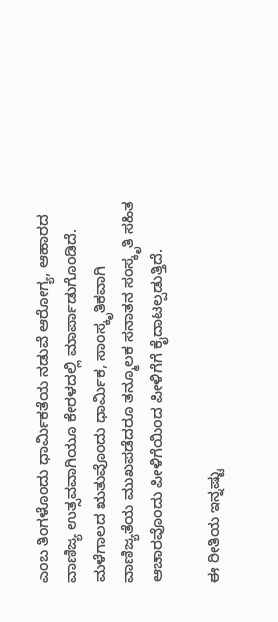ಎಂಬ ತಿಂಗಳೊಂದು ಧಾರ್ಮಿಕತೆಯ ನಡುವೆ ಆರೋಗ್ಯ, ಆಹಾರದ ವಾಣಿಜ್ಯ ಉತ್ಸವವಾಗಿಯೂ ಕೇರಳದಲ್ಲಿ ಮಾರ್ಪಾಡುಗೊಂಡಿದೆ.
ಮಳೆಗಾಲದ ಋತುವೊಂದು ಧಾರ್ಮಿಕ, ಸಾಂಸ್ಕೃತಿಕವಾಗಿ ವಾಣಿಜ್ಯತೆಯ ಮುಖಪಡೆದರೂ ತನ್ಮೂಲಕ ಸನಾತನ ಸಂಸ್ಕೃತಿ ಸಹಿತ ಆಚಾರವೊಂದು ಪೀಳಿಗೆಯಿಂದ ಪೀಳಿಗೆಗೆ ಕೈದಾಟಲ್ಪಡುತ್ತಿದೆ.

ಈ ರೀತಿಯ ಇನ್ನಷ್ಟು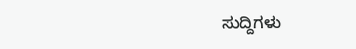ಸುದ್ದಿಗಳು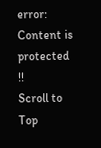error: Content is protected !!
Scroll to Top